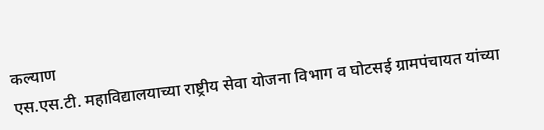कल्याण
एस.एस.टी. महाविद्यालयाच्या राष्ट्रीय सेवा योजना विभाग व घोटसई ग्रामपंचायत यांच्या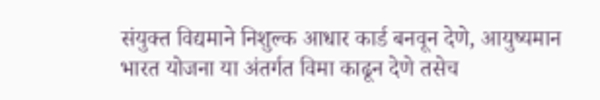संयुक्त विद्यमाने निशुल्क आधार कार्ड बनवून देणे, आयुष्यमान भारत योजना या अंतर्गत विमा काढून देणे तसेच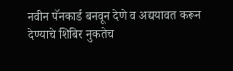नवीन पॅनकार्ड बनवून देणे व अद्ययावत करून देण्याचे शिबिर नुकतेच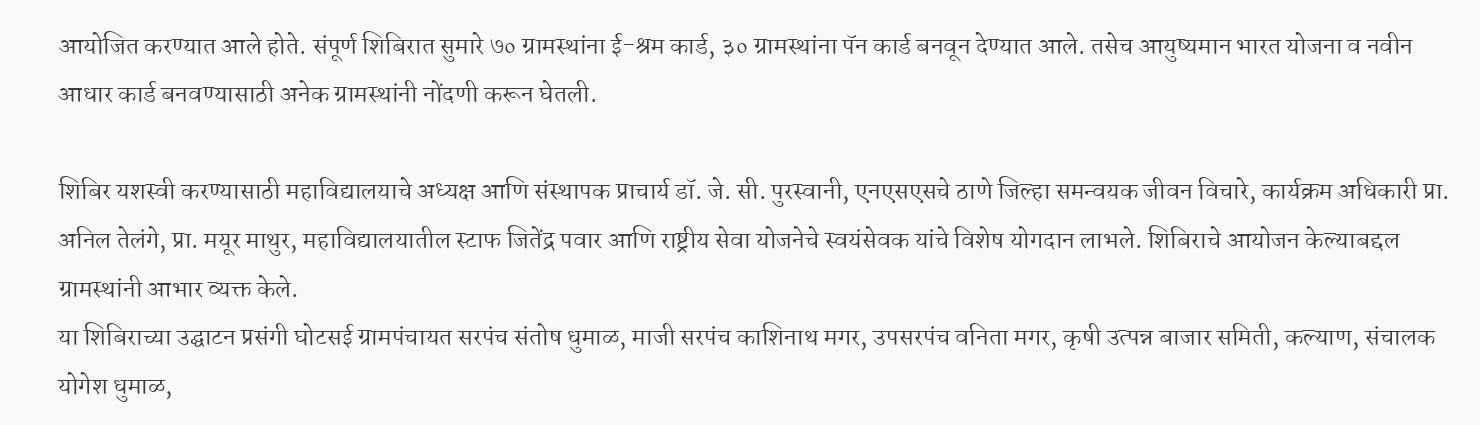आयोजित करण्यात आले होते. संपूर्ण शिबिरात सुमारे ७० ग्रामस्थांना ई-श्रम कार्ड, ३० ग्रामस्थांना पॅन कार्ड बनवून देण्यात आले. तसेच आयुष्यमान भारत योजना व नवीन आधार कार्ड बनवण्यासाठी अनेक ग्रामस्थांनी नोंदणी करून घेतली.

शिबिर यशस्वी करण्यासाठी महाविद्यालयाचे अध्यक्ष आणि संस्थापक प्राचार्य डॉ. जे. सी. पुरस्वानी, एनएसएसचे ठाणे जिल्हा समन्वयक जीवन विचारे, कार्यक्रम अधिकारी प्रा. अनिल तेलंगे, प्रा. मयूर माथुर, महाविद्यालयातील स्टाफ जितेंद्र पवार आणि राष्ट्रीय सेवा योजनेचे स्वयंसेवक यांचे विशेष योगदान लाभले. शिबिराचे आयोजन केल्याबद्दल ग्रामस्थांनी आभार व्यक्त केले.
या शिबिराच्या उद्घाटन प्रसंगी घोटसई ग्रामपंचायत सरपंच संतोष धुमाळ, माजी सरपंच काशिनाथ मगर, उपसरपंच वनिता मगर, कृषी उत्पन्न बाजार समिती, कल्याण, संचालक योगेश धुमाळ,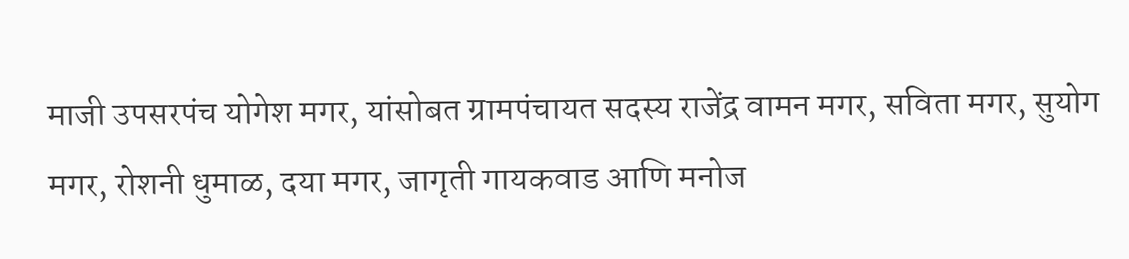माजी उपसरपंच योगेश मगर, यांसोबत ग्रामपंचायत सदस्य राजेंद्र वामन मगर, सविता मगर, सुयोग मगर, रोशनी धुमाळ, दया मगर, जागृती गायकवाड आणि मनोज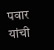पवार यांची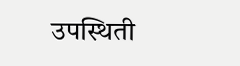उपस्थिती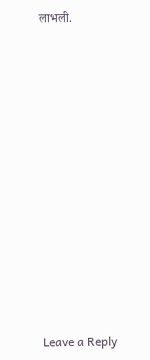लाभली.













Leave a Reply